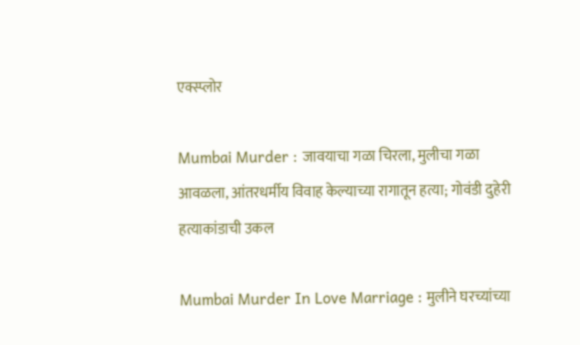एक्स्प्लोर

Mumbai Murder : जावयाचा गळा चिरला, मुलीचा गळा आवळला, आंतरधर्मीय विवाह केल्याच्या रागातून हत्या; गोवंडी दुहेरी हत्याकांडाची उकल

Mumbai Murder In Love Marriage : मुलीने घरच्यांच्या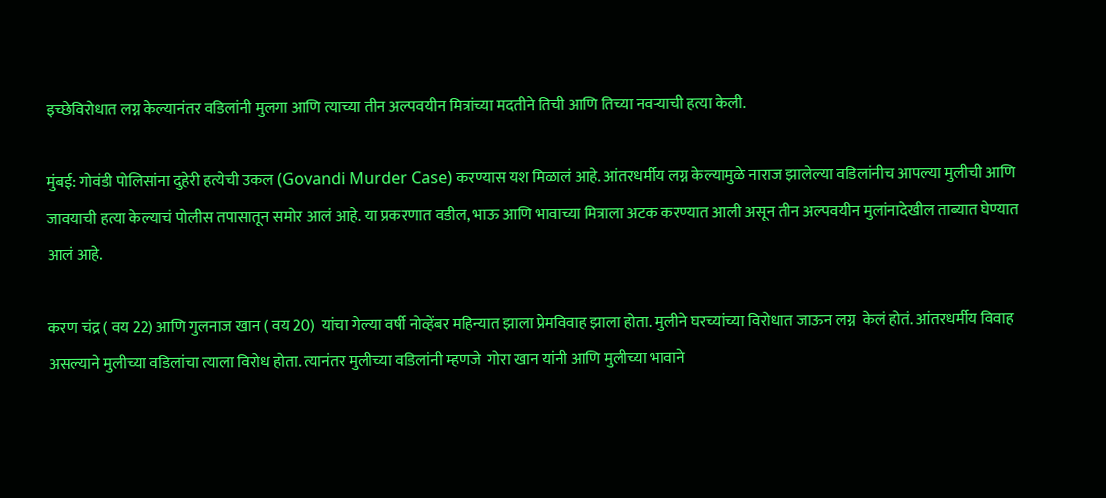इच्छेविरोधात लग्न केल्यानंतर वडिलांनी मुलगा आणि त्याच्या तीन अल्पवयीन मित्रांच्या मदतीने तिची आणि तिच्या नवऱ्याची हत्या केली.

मुंबई: गोवंडी पोलिसांना दुहेरी हत्येची उकल (Govandi Murder Case) करण्यास यश मिळालं आहे. आंतरधर्मीय लग्न केल्यामुळे नाराज झालेल्या वडिलांनीच आपल्या मुलीची आणि जावयाची हत्या केल्याचं पोलीस तपासातून समोर आलं आहे. या प्रकरणात वडील, भाऊ आणि भावाच्या मित्राला अटक करण्यात आली असून तीन अल्पवयीन मुलांनादेखील ताब्यात घेण्यात आलं आहे.

करण चंद्र ( वय 22) आणि गुलनाज खान ( वय 20)  यांचा गेल्या वर्षी नोव्हेंबर महिन्यात झाला प्रेमविवाह झाला होता. मुलीने घरच्यांच्या विरोधात जाऊन लग्न  केलं होतं. आंतरधर्मीय विवाह असल्याने मुलीच्या वडिलांचा त्याला विरोध होता. त्यानंतर मुलीच्या वडिलांनी म्हणजे  गोरा खान यांनी आणि मुलीच्या भावाने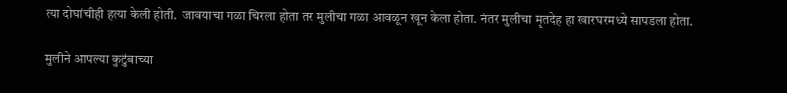त्या दोघांचीही हत्या केली होती.  जावयाचा गळा चिरला होता तर मुलीचा गळा आवळून खून केला होता. नंतर मुलीचा मृतदेह हा खारघरमध्ये सापडला होता.

मुलीने आपल्या कुटुंबाच्या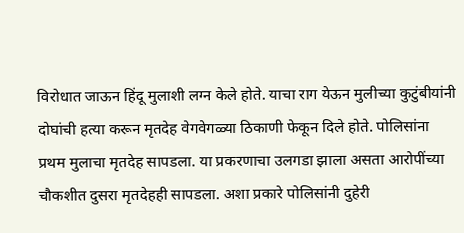विरोधात जाऊन हिंदू मुलाशी लग्न केले होते. याचा राग येऊन मुलीच्या कुटुंबीयांनी दोघांची हत्या करून मृतदेह वेगवेगळ्या ठिकाणी फेकून दिले होते. पोलिसांना प्रथम मुलाचा मृतदेह सापडला. या प्रकरणाचा उलगडा झाला असता आरोपींच्या चौकशीत दुसरा मृतदेहही सापडला. अशा प्रकारे पोलिसांनी दुहेरी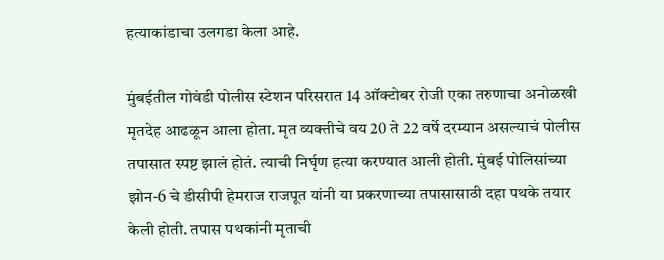हत्याकांडाचा उलगडा केला आहे.

मुंबईतील गोवंडी पोलीस स्टेशन परिसरात 14 ऑक्टोबर रोजी एका तरुणाचा अनोळखी मृतदेह आढळून आला होता. मृत व्यक्तीचे वय 20 ते 22 वर्षे दरम्यान असल्याचं पोलीस तपासात स्पष्ट झालं होतं. त्याची निर्घृण हत्या करण्यात आली होती. मुंबई पोलिसांच्या झोन-6 चे डीसीपी हेमराज राजपूत यांनी या प्रकरणाच्या तपासासाठी दहा पथके तयार केली होती. तपास पथकांनी मृताची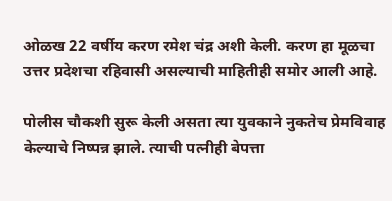ओळख 22 वर्षीय करण रमेश चंद्र अशी केली. करण हा मूळचा उत्तर प्रदेशचा रहिवासी असल्याची माहितीही समोर आली आहे.

पोलीस चौकशी सुरू केली असता त्या युवकाने नुकतेच प्रेमविवाह केल्याचे निष्पन्न झाले. त्याची पत्नीही बेपत्ता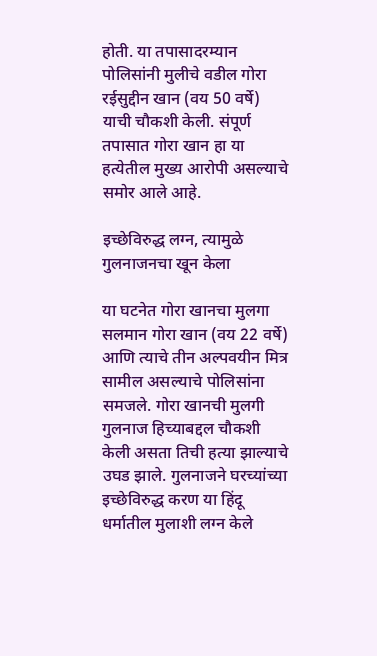होती. या तपासादरम्यान पोलिसांनी मुलीचे वडील गोरा रईसुद्दीन खान (वय 50 वर्षे) याची चौकशी केली. संपूर्ण तपासात गोरा खान हा या हत्येतील मुख्य आरोपी असल्याचे समोर आले आहे.

इच्छेविरुद्ध लग्न, त्यामुळे गुलनाजनचा खून केला

या घटनेत गोरा खानचा मुलगा सलमान गोरा खान (वय 22 वर्षे) आणि त्याचे तीन अल्पवयीन मित्र सामील असल्याचे पोलिसांना समजले. गोरा खानची मुलगी गुलनाज हिच्याबद्दल चौकशी केली असता तिची हत्या झाल्याचे उघड झाले. गुलनाजने घरच्यांच्या इच्छेविरुद्ध करण या हिंदू धर्मातील मुलाशी लग्न केले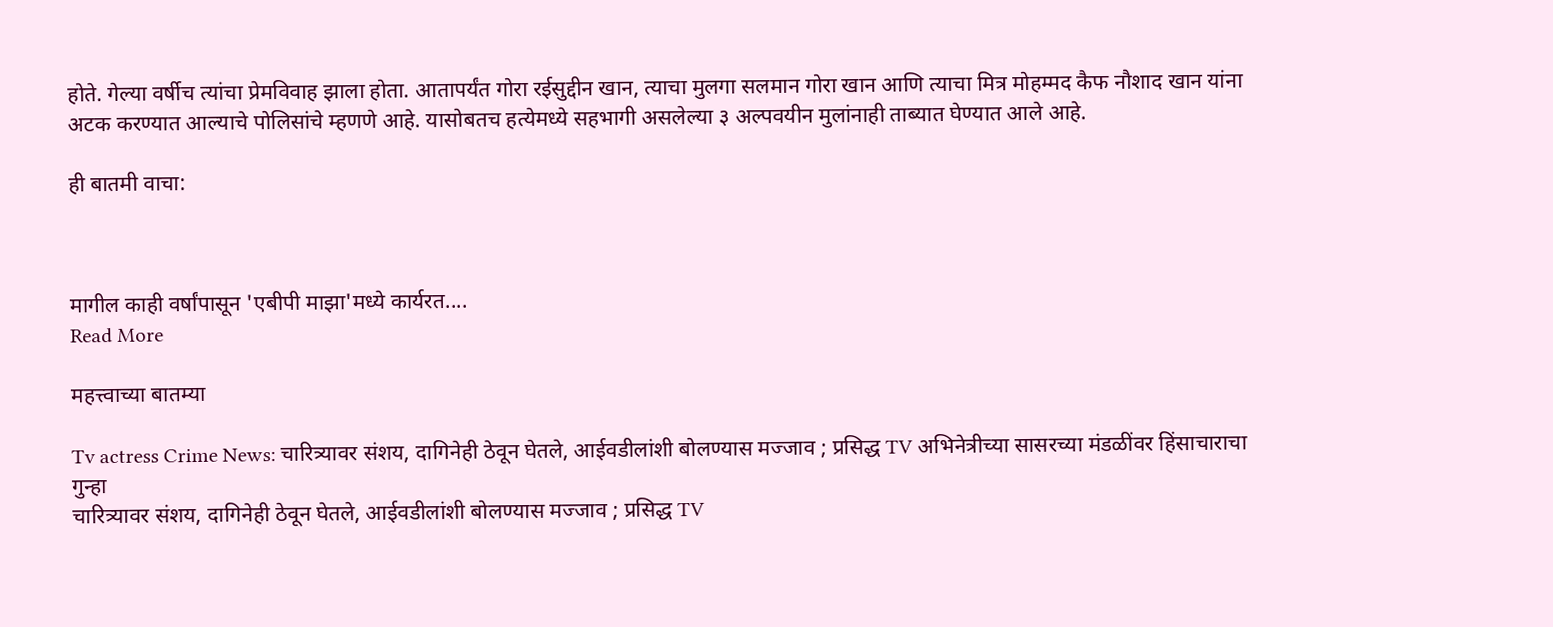होते. गेल्या वर्षीच त्यांचा प्रेमविवाह झाला होता. आतापर्यंत गोरा रईसुद्दीन खान, त्याचा मुलगा सलमान गोरा खान आणि त्याचा मित्र मोहम्मद कैफ नौशाद खान यांना अटक करण्यात आल्याचे पोलिसांचे म्हणणे आहे. यासोबतच हत्येमध्ये सहभागी असलेल्या ३ अल्पवयीन मुलांनाही ताब्यात घेण्यात आले आहे.

ही बातमी वाचा:



मागील काही वर्षांपासून 'एबीपी माझा'मध्ये कार्यरत....
Read More

महत्त्वाच्या बातम्या

Tv actress Crime News: चारित्र्यावर संशय, दागिनेही ठेवून घेतले, आईवडीलांशी बोलण्यास मज्जाव ; प्रसिद्ध TV अभिनेत्रीच्या सासरच्या मंडळींवर हिंसाचाराचा गुन्हा
चारित्र्यावर संशय, दागिनेही ठेवून घेतले, आईवडीलांशी बोलण्यास मज्जाव ; प्रसिद्ध TV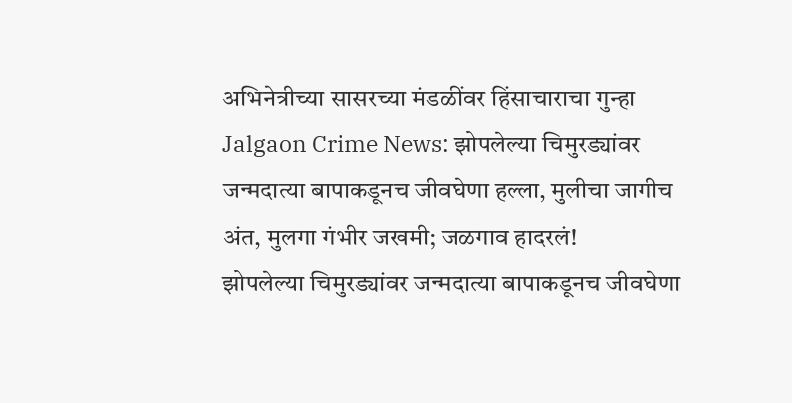अभिनेत्रीच्या सासरच्या मंडळींवर हिंसाचाराचा गुन्हा
Jalgaon Crime News: झोपलेल्या चिमुरड्यांवर जन्मदात्या बापाकडूनच जीवघेणा हल्ला, मुलीचा जागीच अंत, मुलगा गंभीर जखमी; जळगाव हादरलं!
झोपलेल्या चिमुरड्यांवर जन्मदात्या बापाकडूनच जीवघेणा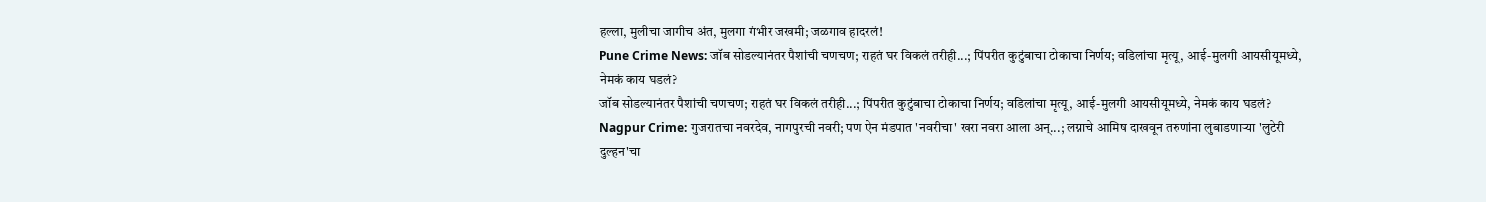हल्ला, मुलीचा जागीच अंत, मुलगा गंभीर जखमी; जळगाव हादरलं!
Pune Crime News: जॉब सोडल्यानंतर पैशांची चणचण; राहतं घर विकलं तरीही...; पिंपरीत कुटुंबाचा टोकाचा निर्णय; वडिलांचा मृत्यू, आई-मुलगी आयसीयूमध्ये, नेमकं काय घडलं?
जॉब सोडल्यानंतर पैशांची चणचण; राहतं घर विकलं तरीही...; पिंपरीत कुटुंबाचा टोकाचा निर्णय; वडिलांचा मृत्यू, आई-मुलगी आयसीयूमध्ये, नेमकं काय घडलं?
Nagpur Crime: गुजरातचा नवरदेव, नागपुरची नवरी; पण ऐन मंडपात 'नवरीचा' खरा नवरा आला अन्...; लग्नाचे आमिष दाखवून तरुणांना लुबाडणाऱ्या 'लुटेरी दुल्हन'चा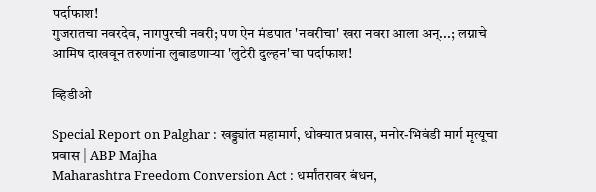पर्दाफाश!
गुजरातचा नवरदेव, नागपुरची नवरी; पण ऐन मंडपात 'नवरीचा' खरा नवरा आला अन्...; लग्नाचे आमिष दाखवून तरुणांना लुबाडणाऱ्या 'लुटेरी दुल्हन'चा पर्दाफाश!

व्हिडीओ

Special Report on Palghar : खड्ड्यांत महामार्ग, धोक्यात प्रवास, मनोर-भिवंडी मार्ग मृत्यूचा प्रवास | ABP Majha
Maharashtra Freedom Conversion Act : धर्मांतरावर बंधन,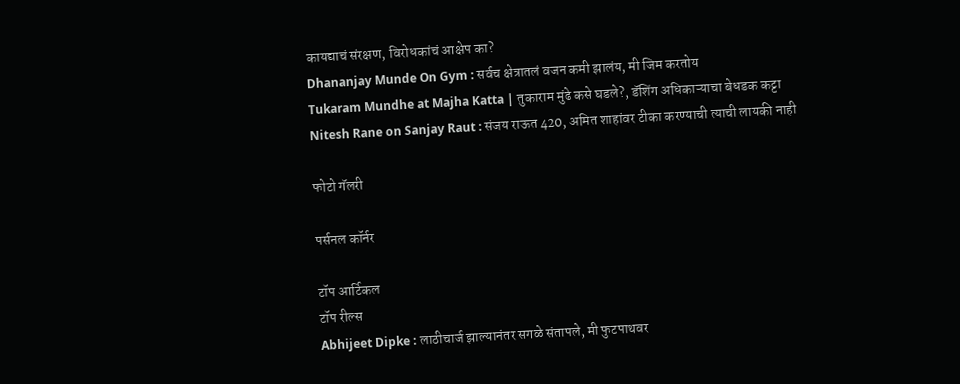कायद्याचं संरक्षण, विरोधकांचं आक्षेप का?
Dhananjay Munde On Gym : सर्वच क्षेत्रातलं वजन कमी झालंय, मी जिम करतोय
Tukaram Mundhe at Majha Katta | तुकाराम मुंढे कसे घडले?, डॅशिंग अधिकाऱ्याचा बेधडक कट्टा
Nitesh Rane on Sanjay Raut : संजय राऊत 420, अमित शाहांवर टीका करण्याची त्याची लायकी नाही

फोटो गॅलरी

पर्सनल कॉर्नर

टॉप आर्टिकल
टॉप रील्स
Abhijeet Dipke : लाठीचार्ज झाल्यानंतर सगळे संतापले, मी फुटपाथवर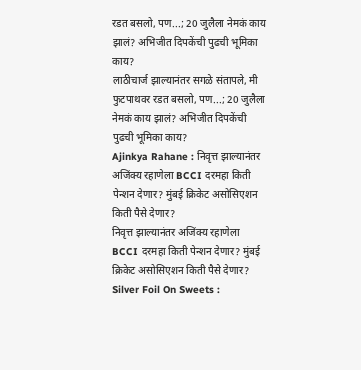रडत बसलो, पण...; 20 जुलैला नेमकं काय झालं? अभिजीत दिपकेंची पुढची भूमिका काय?
लाठीचार्ज झाल्यानंतर सगळे संतापले, मी फुटपाथवर रडत बसलो, पण...; 20 जुलैला नेमकं काय झालं? अभिजीत दिपकेंची पुढची भूमिका काय?
Ajinkya Rahane : निवृत्त झाल्यानंतर अजिंक्य रहाणेला BCCI दरमहा किती पेन्शन देणार? मुंबई क्रिकेट असोसिएशन किती पैसे देणार?
निवृत्त झाल्यानंतर अजिंक्य रहाणेला BCCI दरमहा किती पेन्शन देणार? मुंबई क्रिकेट असोसिएशन किती पैसे देणार?
Silver Foil On Sweets :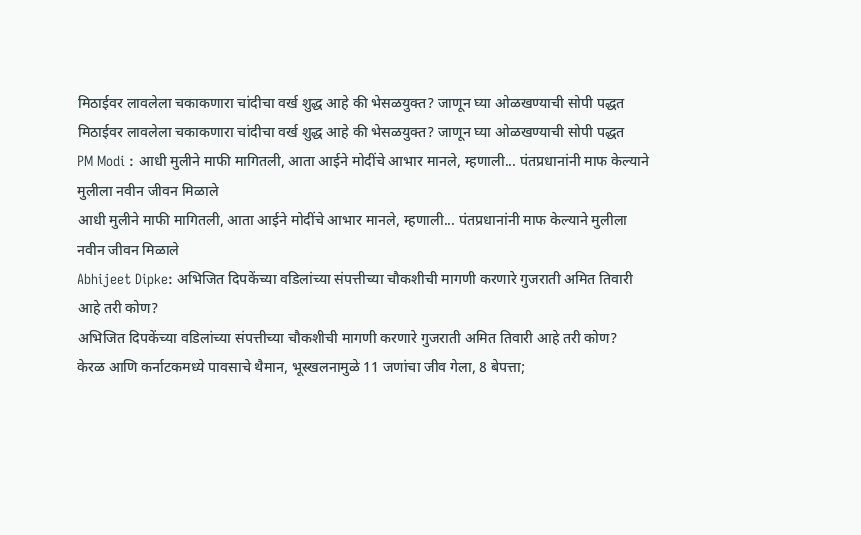मिठाईवर लावलेला चकाकणारा चांदीचा वर्ख शुद्ध आहे की भेसळयुक्त? जाणून घ्या ओळखण्याची सोपी पद्धत
मिठाईवर लावलेला चकाकणारा चांदीचा वर्ख शुद्ध आहे की भेसळयुक्त? जाणून घ्या ओळखण्याची सोपी पद्धत
PM Modi : आधी मुलीने माफी मागितली, आता आईने मोदींचे आभार मानले, म्हणाली... पंतप्रधानांनी माफ केल्याने मुलीला नवीन जीवन मिळाले
आधी मुलीने माफी मागितली, आता आईने मोदींचे आभार मानले, म्हणाली... पंतप्रधानांनी माफ केल्याने मुलीला नवीन जीवन मिळाले
Abhijeet Dipke: अभिजित दिपकेंच्या वडिलांच्या संपत्तीच्या चौकशीची मागणी करणारे गुजराती अमित तिवारी आहे तरी कोण?
अभिजित दिपकेंच्या वडिलांच्या संपत्तीच्या चौकशीची मागणी करणारे गुजराती अमित तिवारी आहे तरी कोण?
केरळ आणि कर्नाटकमध्ये पावसाचे थैमान, भूस्खलनामुळे 11 जणांचा जीव गेला, 8 बेपत्ता;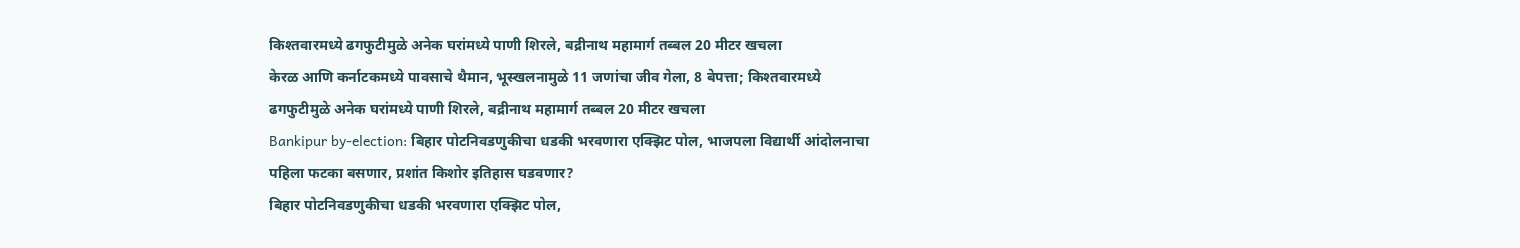किश्तवारमध्ये ढगफुटीमुळे अनेक घरांमध्ये पाणी शिरले, बद्रीनाथ महामार्ग तब्बल 20 मीटर खचला
केरळ आणि कर्नाटकमध्ये पावसाचे थैमान, भूस्खलनामुळे 11 जणांचा जीव गेला, 8 बेपत्ता; किश्तवारमध्ये ढगफुटीमुळे अनेक घरांमध्ये पाणी शिरले, बद्रीनाथ महामार्ग तब्बल 20 मीटर खचला
Bankipur by-election: बिहार पोटनिवडणुकीचा धडकी भरवणारा एक्झिट पोल, भाजपला विद्यार्थी आंदोलनाचा पहिला फटका बसणार, प्रशांत किशोर इतिहास घडवणार?
बिहार पोटनिवडणुकीचा धडकी भरवणारा एक्झिट पोल,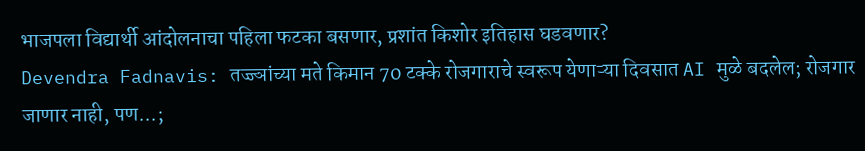भाजपला विद्यार्थी आंदोलनाचा पहिला फटका बसणार, प्रशांत किशोर इतिहास घडवणार?
Devendra Fadnavis: तज्ज्ञांच्या मते किमान 70 टक्के रोजगाराचे स्वरूप येणाऱ्या दिवसात AI मुळे बदलेल; रोजगार जाणार नाही, पण...;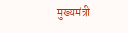मुख्यमंत्री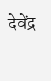देवेंद्र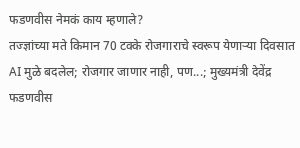फडणवीस नेमकं काय म्हणाले?
तज्ज्ञांच्या मते किमान 70 टक्के रोजगाराचे स्वरूप येणाऱ्या दिवसात AI मुळे बदलेल; रोजगार जाणार नाही, पण...; मुख्यमंत्री देवेंद्र फडणवीस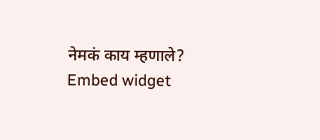नेमकं काय म्हणाले?
Embed widget